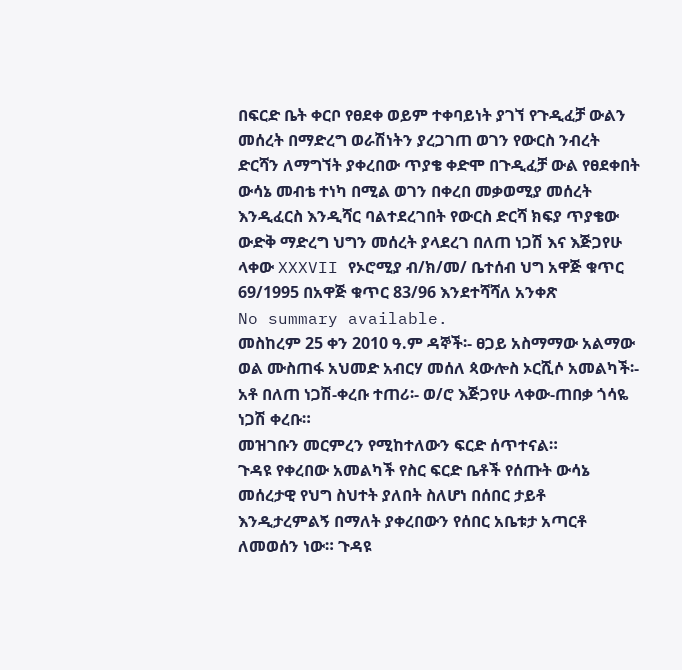በፍርድ ቤት ቀርቦ የፀደቀ ወይም ተቀባይነት ያገኘ የጉዲፈቻ ውልን መሰረት በማድረግ ወራሽነትን ያረጋገጠ ወገን የውርስ ንብረት ድርሻን ለማግኘት ያቀረበው ጥያቄ ቀድሞ በጉዲፈቻ ውል የፀደቀበት ውሳኔ መብቴ ተነካ በሚል ወገን በቀረበ መቃወሚያ መሰረት እንዲፈርስ እንዲሻር ባልተደረገበት የውርስ ድርሻ ክፍያ ጥያቄው ውድቅ ማድረግ ህግን መሰረት ያላደረገ በለጠ ነጋሽ እና እጅጋየሁ ላቀው XXXVII የኦሮሚያ ብ/ክ/መ/ ቤተሰብ ህግ አዋጅ ቁጥር 69/1995 በአዋጅ ቁጥር 83/96 እንደተሻሻለ አንቀጽ
No summary available.
መስከረም 25 ቀን 2010 ዓ.ም ዳኞች፡- ፀጋይ አስማማው አልማው ወል ሙስጠፋ አህመድ አብርሃ መሰለ ጳውሎስ ኦርሺሶ አመልካች፡- አቶ በለጠ ነጋሽ-ቀረቡ ተጠሪ፡- ወ/ሮ እጅጋየሁ ላቀው-ጠበቃ ጎሳዬ ነጋሽ ቀረቡ።
መዝገቡን መርምረን የሚከተለውን ፍርድ ሰጥተናል።
ጉዳዩ የቀረበው አመልካች የስር ፍርድ ቤቶች የሰጡት ውሳኔ መሰረታዊ የህግ ስህተት ያለበት ስለሆነ በሰበር ታይቶ እንዲታረምልኝ በማለት ያቀረበውን የሰበር አቤቱታ አጣርቶ ለመወሰን ነው። ጉዳዩ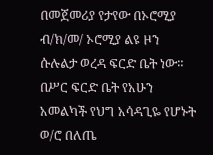በመጀመሪያ የታየው በኦሮሚያ ብ/ክ/መ/ ኦሮሚያ ልዩ ዞን ሱሉልታ ወረዳ ፍርድ ቤት ነው። በሥር ፍርድ ቤት የአሁን አመልካች የህግ አሳዳጊዬ የሆኑት ወ/ሮ በለጤ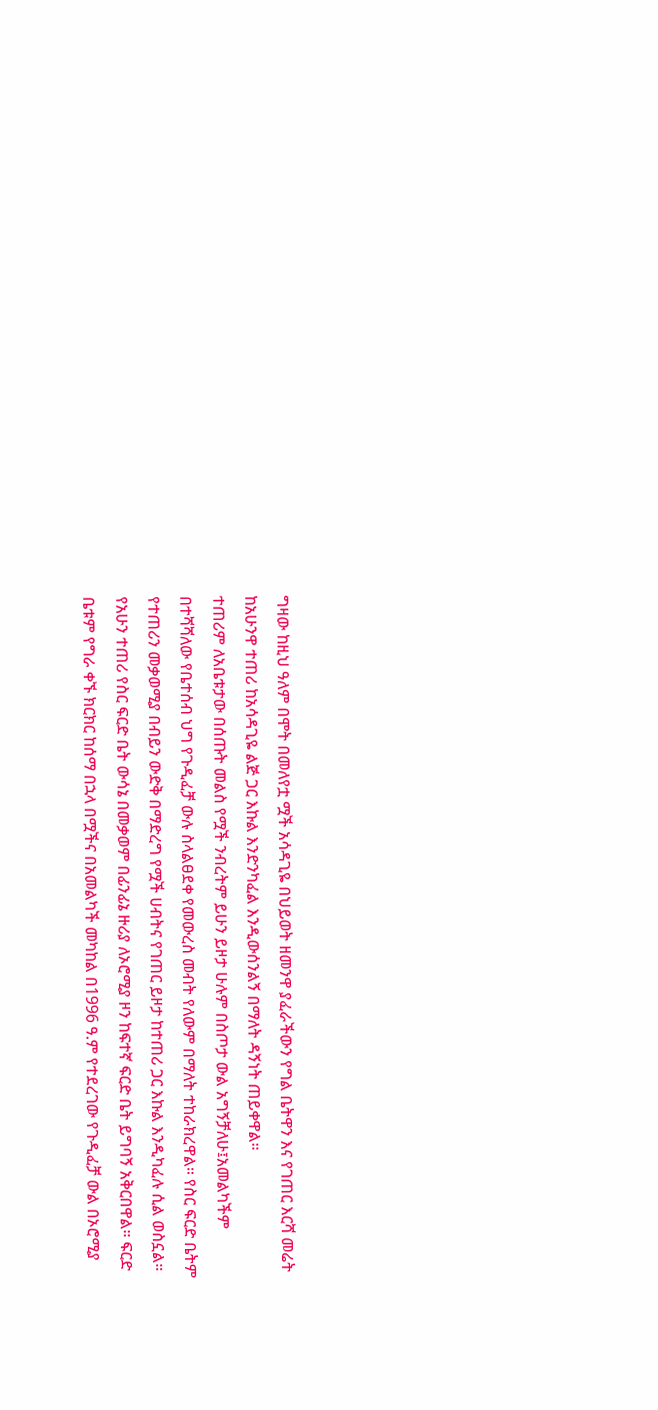ግዛው ከዚህ ዓለም በሞት በመለየቷ ሟች አሳዳጊዬ በህይወት ዘመንዋ ያፈራችውን የግል ቤትዋን እና የገጠር እርሻ መሬት ከአሁንዋ ተጠሪ ከአሳዳጊዬ ልጅ ጋር እኩል እንድንካፈል እንዲውሰንልኝ በማለት ዳኝነት ጠይቀዋል።
ተጠሪም ለአቤቱታው በሰጡት መልስ የሟች ንብረትም ይሁን ይዞታ ሁሉም በስጦታ ውል አግኝቻለሁ፤አመልካችም በተሻሻለው የቤተሰብ ህግ የጉዲፈቻ ውሉ ስላልፀደቀ የመውረስ መብት የለውም በማለት ተከራክረዋል። የስር ፍርድ ቤትም የተጠሪን መቃወሚያ በብይን ውድቅ በማድረግ የሟች ሀብትና የገጠር ይዞታ ከተጠሪ ጋር እኩል እንዲካፈሉ ሲል ወስኗል።
የአሁን ተጠሪ የስር ፍርድ ቤት ውሳኔ በመቃወም በፊንፊኔ ዙሪያ ለኦሮሚያ ዞን ከፍተኛ ፍርድ ቤት ይግባኝ አቅርበዋል። ፍርድ ቤቱም የግራ ቀኙ ክርክር ከሰማ በኋላ በሟችና በአመልካች መካከል በ1996 ዓ.ም የተደረገው የጉዲፈቻ ውል በኦሮሚያ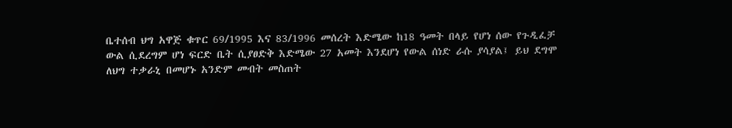ቤተሰብ ህግ አዋጅ ቁጥር 69/1995 እና 83/1996 መሰረት እድሜው ከ18 ዓመት በላይ የሆነ ሰው የጉዲፈቻ ውል ሲደረግም ሆነ ፍርድ ቤት ሲያፀድቅ እድሜው 27 አመት እንደሆነ የውል ሰነድ ራሱ ያሳያል፤ ይህ ደግሞ ለህግ ተቃራኒ በመሆኑ አንድም መብት መስጠት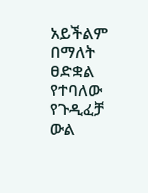አይችልም በማለት ፀድቋል የተባለው የጉዲፈቻ ውል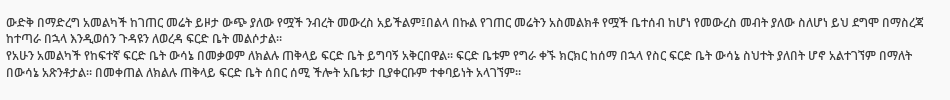ውድቅ በማድረግ አመልካች ከገጠር መሬት ይዞታ ውጭ ያለው የሟች ንብረት መውረስ አይችልም፤በልላ በኩል የገጠር መሬትን አስመልክቶ የሟች ቤተሰብ ከሆነ የመውረስ መብት ያለው ስለሆነ ይህ ደግሞ በማስረጃ ከተጣራ በኋላ እንዲወሰን ጉዳዩን ለወረዳ ፍርድ ቤት መልሶታል።
የአሁን አመልካች የከፍተኛ ፍርድ ቤት ውሳኔ በመቃወም ለክልሉ ጠቅላይ ፍርድ ቤት ይግባኝ አቅርበዋል። ፍርድ ቤቱም የግራ ቀኙ ክርክር ከሰማ በኋላ የስር ፍርድ ቤት ውሳኔ ስህተት ያለበት ሆኖ አልተገኘም በማለት በውሳኔ አጽንቶታል። በመቀጠል ለክልሉ ጠቅላይ ፍርድ ቤት ሰበር ሰሚ ችሎት አቤቱታ ቢያቀርቡም ተቀባይነት አላገኘም።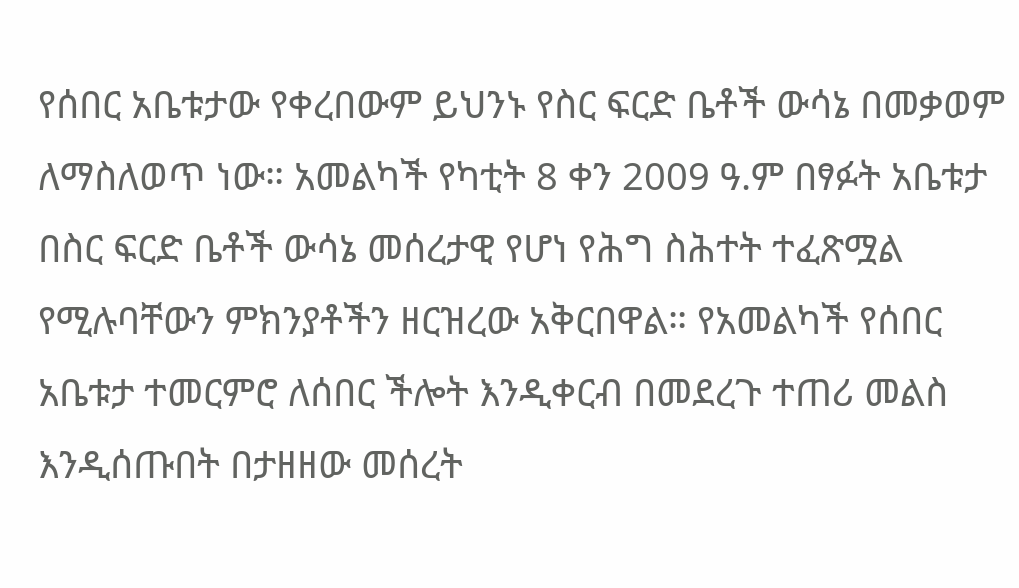የሰበር አቤቱታው የቀረበውም ይህንኑ የስር ፍርድ ቤቶች ውሳኔ በመቃወም ለማስለወጥ ነው። አመልካች የካቲት 8 ቀን 2009 ዓ.ም በፃፉት አቤቱታ በስር ፍርድ ቤቶች ውሳኔ መሰረታዊ የሆነ የሕግ ስሕተት ተፈጽሟል የሚሉባቸውን ምክንያቶችን ዘርዝረው አቅርበዋል። የአመልካች የሰበር አቤቱታ ተመርምሮ ለሰበር ችሎት እንዲቀርብ በመደረጉ ተጠሪ መልስ እንዲሰጡበት በታዘዘው መሰረት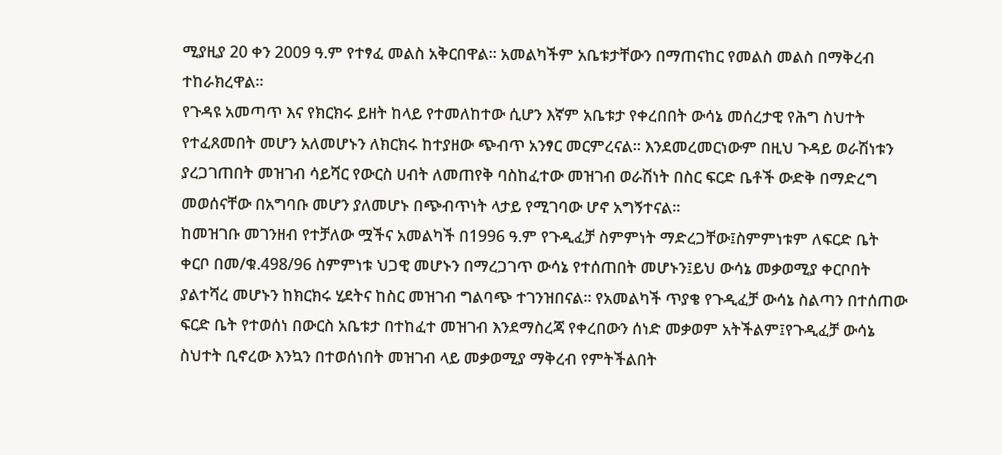ሚያዚያ 20 ቀን 2009 ዓ.ም የተፃፈ መልስ አቅርበዋል። አመልካችም አቤቱታቸውን በማጠናከር የመልስ መልስ በማቅረብ ተከራክረዋል።
የጉዳዩ አመጣጥ እና የክርክሩ ይዘት ከላይ የተመለከተው ሲሆን እኛም አቤቱታ የቀረበበት ውሳኔ መሰረታዊ የሕግ ስህተት የተፈጸመበት መሆን አለመሆኑን ለክርክሩ ከተያዘው ጭብጥ አንፃር መርምረናል። እንደመረመርነውም በዚህ ጉዳይ ወራሽነቱን ያረጋገጠበት መዝገብ ሳይሻር የውርስ ሀብት ለመጠየቅ ባስከፈተው መዝገብ ወራሽነት በስር ፍርድ ቤቶች ውድቅ በማድረግ መወሰናቸው በአግባቡ መሆን ያለመሆኑ በጭብጥነት ላታይ የሚገባው ሆኖ አግኝተናል።
ከመዝገቡ መገንዘብ የተቻለው ሟችና አመልካች በ1996 ዓ.ም የጉዲፈቻ ስምምነት ማድረጋቸው፤ስምምነቱም ለፍርድ ቤት ቀርቦ በመ/ቁ.498/96 ስምምነቱ ህጋዊ መሆኑን በማረጋገጥ ውሳኔ የተሰጠበት መሆኑን፤ይህ ውሳኔ መቃወሚያ ቀርቦበት ያልተሻረ መሆኑን ከክርክሩ ሂደትና ከስር መዝገብ ግልባጭ ተገንዝበናል። የአመልካች ጥያቄ የጉዲፈቻ ውሳኔ ስልጣን በተሰጠው ፍርድ ቤት የተወሰነ በውርስ አቤቱታ በተከፈተ መዝገብ እንደማስረጃ የቀረበውን ሰነድ መቃወም አትችልም፤የጉዲፈቻ ውሳኔ ስህተት ቢኖረው እንኳን በተወሰነበት መዝገብ ላይ መቃወሚያ ማቅረብ የምትችልበት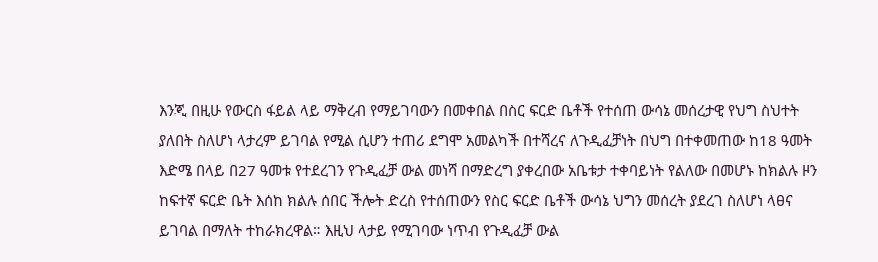እንጂ በዚሁ የውርስ ፋይል ላይ ማቅረብ የማይገባውን በመቀበል በስር ፍርድ ቤቶች የተሰጠ ውሳኔ መሰረታዊ የህግ ስህተት ያለበት ስለሆነ ላታረም ይገባል የሚል ሲሆን ተጠሪ ደግሞ አመልካች በተሻረና ለጉዲፈቻነት በህግ በተቀመጠው ከ18 ዓመት እድሜ በላይ በ27 ዓመቱ የተደረገን የጉዲፈቻ ውል መነሻ በማድረግ ያቀረበው አቤቱታ ተቀባይነት የልለው በመሆኑ ከክልሉ ዞን ከፍተኛ ፍርድ ቤት እሰከ ክልሉ ሰበር ችሎት ድረስ የተሰጠውን የስር ፍርድ ቤቶች ውሳኔ ህግን መሰረት ያደረገ ስለሆነ ላፀና ይገባል በማለት ተከራክረዋል። እዚህ ላታይ የሚገባው ነጥብ የጉዲፈቻ ውል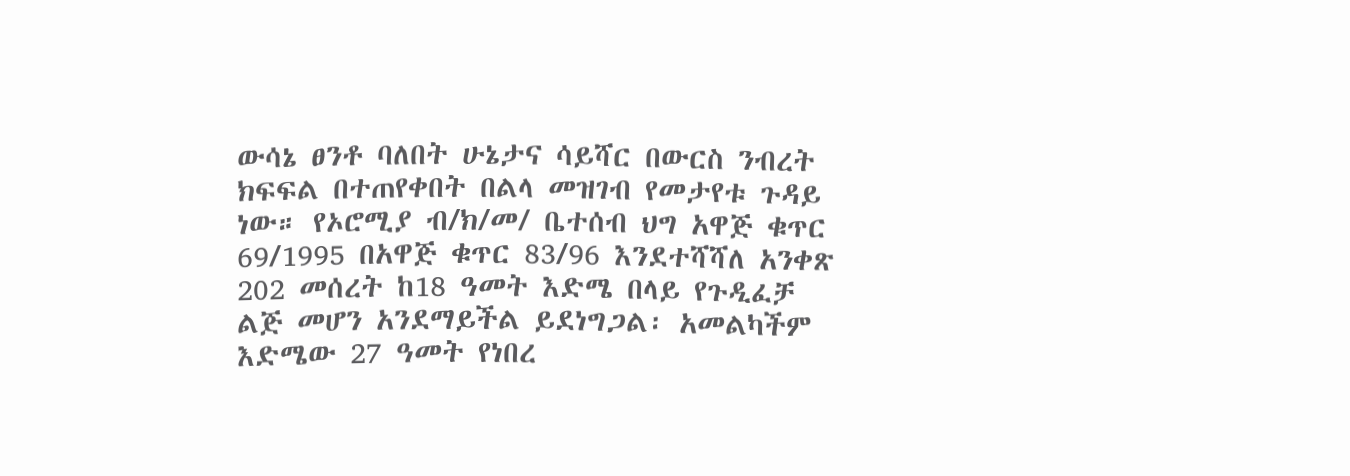ውሳኔ ፀንቶ ባለበት ሁኔታና ሳይሻር በውርስ ንብረት ክፍፍል በተጠየቀበት በልላ መዝገብ የመታየቱ ጉዳይ ነው። የኦሮሚያ ብ/ክ/መ/ ቤተሰብ ህግ አዋጅ ቁጥር 69/1995 በአዋጅ ቁጥር 83/96 እንደተሻሻለ አንቀጽ 202 መሰረት ከ18 ዓመት እድሜ በላይ የጉዲፈቻ ልጅ መሆን አንደማይችል ይደነግጋል፡ አመልካችም እድሜው 27 ዓመት የነበረ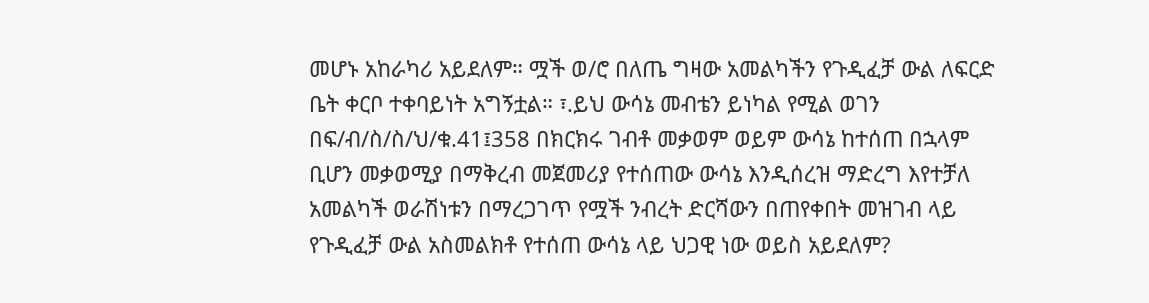መሆኑ አከራካሪ አይደለም። ሟች ወ/ሮ በለጤ ግዛው አመልካችን የጉዲፈቻ ውል ለፍርድ ቤት ቀርቦ ተቀባይነት አግኝቷል። ፣.ይህ ውሳኔ መብቴን ይነካል የሚል ወገን በፍ/ብ/ስ/ስ/ህ/ቁ.41፤358 በክርክሩ ገብቶ መቃወም ወይም ውሳኔ ከተሰጠ በኋላም ቢሆን መቃወሚያ በማቅረብ መጀመሪያ የተሰጠው ውሳኔ እንዲሰረዝ ማድረግ እየተቻለ አመልካች ወራሽነቱን በማረጋገጥ የሟች ንብረት ድርሻውን በጠየቀበት መዝገብ ላይ የጉዲፈቻ ውል አስመልክቶ የተሰጠ ውሳኔ ላይ ህጋዊ ነው ወይስ አይደለም?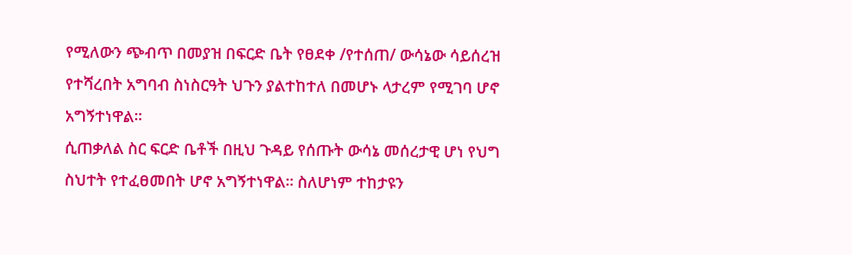የሚለውን ጭብጥ በመያዝ በፍርድ ቤት የፀደቀ /የተሰጠ/ ውሳኔው ሳይሰረዝ የተሻረበት አግባብ ስነስርዓት ህጉን ያልተከተለ በመሆኑ ላታረም የሚገባ ሆኖ አግኝተነዋል።
ሲጠቃለል ስር ፍርድ ቤቶች በዚህ ጉዳይ የሰጡት ውሳኔ መሰረታዊ ሆነ የህግ ስህተት የተፈፀመበት ሆኖ አግኝተነዋል። ስለሆነም ተከታዩን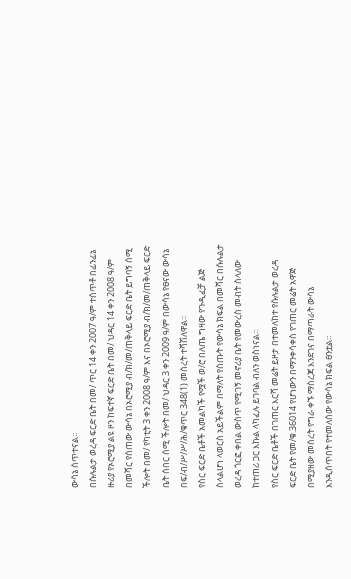ውሳኔ ሰጥተናል።
በሱሉልታ ወረዳ ፍርድ ቤት በመ/ ጥር 14 ቀን 2007 ዓ/ም ተሰጥቶ በፊንፊኔ ዙሪያ የኦሮሚያ ልዩ ዞን ከፍተኛ ፍርድ ቤት በመ/ ህዳር 14 ቀን 2008 ዓ/ም በመሻር የሰጠው ውሳኔ በኦሮሚያ ብ/ክ/መ/ጠቅላይ ፍርድ ቤት ይግባኝ ሰሚ ችሎት በመ/ የካቲት 3 ቀን 2008 ዓ/ም እና በኦሮሚያ ብ/ክ/መ/ጠቅላይ ፍርድ ቤት ሰበር ሰሚ ችሎት በመ/ ህዳር 3 ቀን 2009 ዓ/ም በውሳኔ የፀናው ውሳኔ በፍ/ብ/ሥ/ሥ/ሕ/ቁጥር 348(1) መሰረት ተሻሽለዋል።
የስር ፍርድ ቤቶች አመልካች የሟች ወ/ሮ በለጤ ግዛው የጉዲፈቻ ልጅ ስላልሆነ ላወርስ አይችልም በማለት የሰጡት የውሳኔ ክፍል በመሻር በሱሉልታ ወረዳ ጎርፎ ቀበል ውስጥ የሚገኝ መኖሪያ ቤት የመውረስ መብት ስላለው ከተጠሪ ጋር እኩል ላካፈሉ ይገባል ብለን ወስነናል።
የስር ፍርድ ቤቶች በገጠር እርሻ መሬት ይዞታ በተመለከተ የሱሉልታ ወረዳ ፍርድ ቤት የመ/ቁ.36014 የሆነውን በማንቀሳቀስ የገጠር መሬት አዋጅ በሚያዘው መሰረት የግራ ቀኙ ማስረጃ እንደገና በማጣራት ውሳኔ እንዲሰጥበት የተመለሰው የውሳኔ ክፍል ፀንቷል።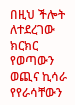በዚህ ችሎት ለተደረገው ክርክር የወጣውን ወጪና ኪሳራ የየራሳቸውን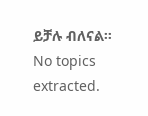ይቻሉ ብለናል።
No topics extracted.